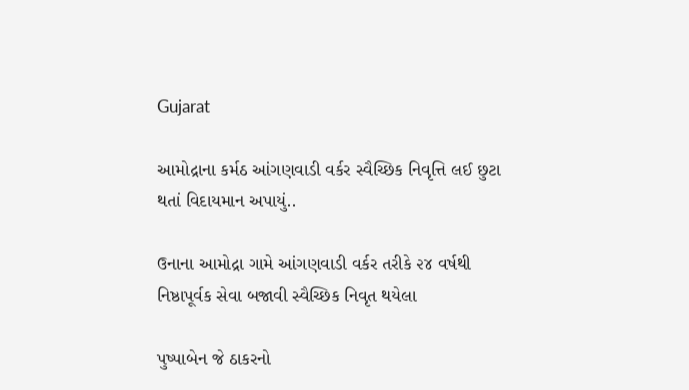Gujarat

આમોદ્રાના કર્મઠ આંગણવાડી વર્કર સ્વૈચ્છિક નિવૃત્તિ લઈ છુટા થતાં વિદાયમાન અપાયું..

ઉનાના આમોદ્રા ગામે આંગણવાડી વર્કર તરીકે ૨૪ વર્ષથી નિષ્ઠાપૂર્વક સેવા બજાવી સ્વૈચ્છિક નિવૃત થયેલા

પુષ્પાબેન જે ઠાકરનો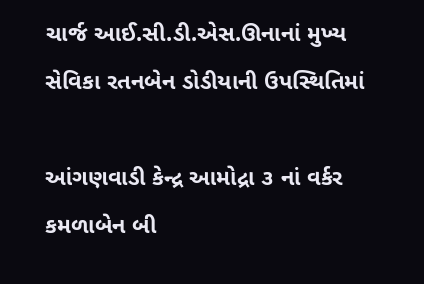ચાર્જ આઈ.સી.ડી.એસ.ઊનાનાં મુખ્ય સેવિકા રતનબેન ડોડીયાની ઉપસ્થિતિમાં

આંગણવાડી કેન્દ્ર આમોદ્રા ૩ નાં વર્કર કમળાબેન બી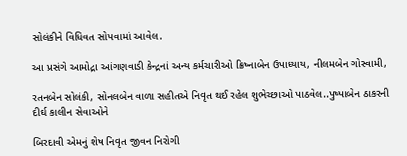સોલંકીને વિધિવત સોપવામાં આવેલ.

આ પ્રસંગે આમોદ્રા આંગણવાડી કેન્દ્રનાં અન્ય કર્મચારીઓ ક્રિષ્નાબેન ઉપાધ્યાય, નીલમબેન ગોસ્વામી,

રતનબેન સોલંકી, સોનલબેન વાળા સહીતએ નિવૃત થઈ રહેલ શુભેચ્છાઓ પાઠવેલ..પુષ્પાબેન ઠાકરની દીર્ઘ કાલીન સેવાઓને

બિરદાવી એમનું શેષ નિવૃત જીવન નિરોગી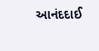આનંદદાઈ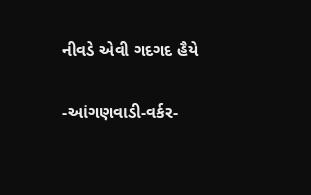નીવડે એવી ગદગદ હૈયે

-આંગણવાડી-વર્કર-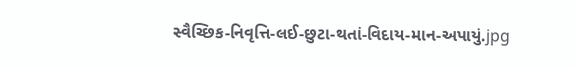સ્વૈચ્છિક-નિવૃત્તિ-લઈ-છુટા-થતાં-વિદાય-માન-અપાયું.jpg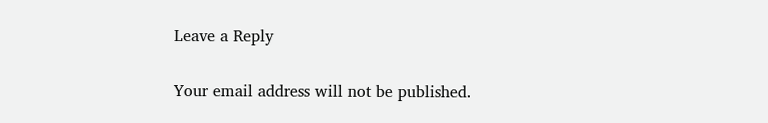Leave a Reply

Your email address will not be published.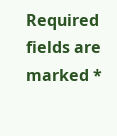Required fields are marked *